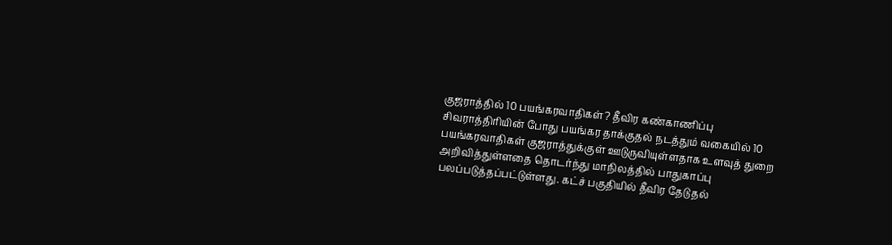குஜராத்தில் 10 பயங்கரவாதிகள்? தீவிர கண்காணிப்பு
சிவராத்திரியின் போது பயங்கர தாக்குதல் நடத்தும் வகையில் 10 பயங்கரவாதிகள் குஜராத்துக்குள் ஊடுருவியுள்ளதாக உளவுத் துறை அறிவித்துள்ளதை தொடர்ந்து மாநிலத்தில் பாதுகாப்பு பலப்படுத்தப்பட்டுள்ளது. கட்ச் பகுதியில் தீவிர தேடுதல்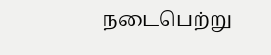நடைபெற்று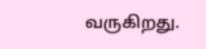வருகிறது.